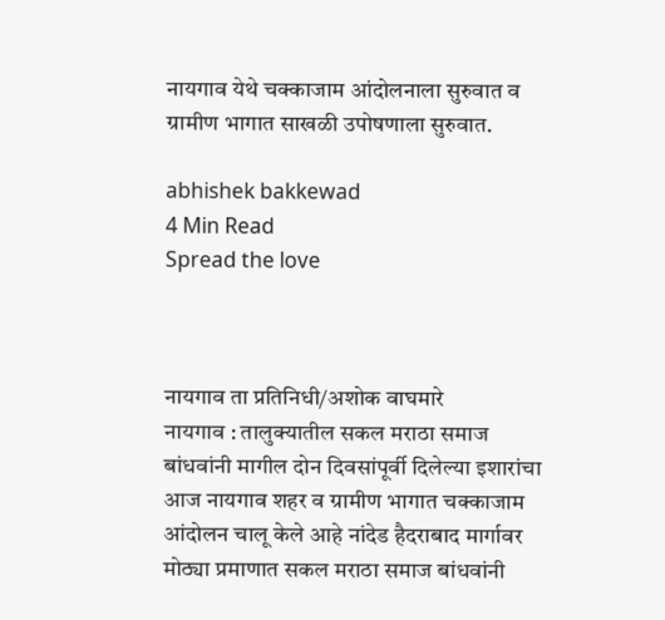नायगाव येथे चक्काजाम आंदोलनाला सुरुवात व ग्रामीण भागात साखळी उपोषणाला सुरुवात.

abhishek bakkewad
4 Min Read
Spread the love



नायगाव ता प्रतिनिधी/अशोक वाघमारे
नायगाव : तालुक्यातील सकल मराठा समाज बांधवांनी मागील दोन दिवसांपूर्वी दिलेल्या इशारांचा आज नायगाव शहर व ग्रामीण भागात चक्काजाम आंदोलन चालू केले आहे नांदेड हैदराबाद मार्गावर मोठ्या प्रमाणात सकल मराठा समाज बांधवांनी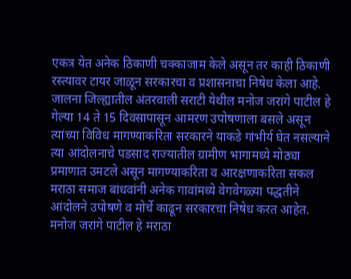एकत्र येत अनेक ठिकाणी चक्काजाम केले असून तर काही ठिकाणी रस्त्यावर टायर जाळून सरकारचा व प्रशासनाचा निषेध केला आहे.
जालना जिल्ह्यातील अंतरवाली सराटी येथील मनोज जरांगे पाटील हे गेल्या 14 ते 15 दिवसापासून आमरण उपोषणाला बसले असून त्यांच्या विविध मागण्याकरिता सरकारने याकडे गांभीर्य घेत नसल्याने त्या आंदोलनाचे पडसाद राज्यातील ग्रामीण भागामध्ये मोठ्या प्रमाणात उमटले असून मागण्याकरिता व आरक्षणाकरिता सकल मराठा समाज बांधवांनी अनेक गावांमध्ये वेगवेगळ्या पद्धतीने आंदोलने उपोषणे व मोर्चे काढून सरकारचा निषेध करत आहेत. मनोज जरांगे पाटील हे मराठा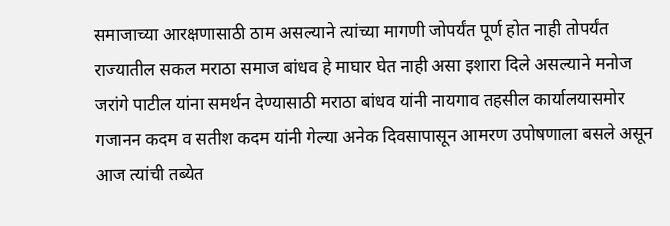समाजाच्या आरक्षणासाठी ठाम असल्याने त्यांच्या मागणी जोपर्यंत पूर्ण होत नाही तोपर्यंत राज्यातील सकल मराठा समाज बांधव हे माघार घेत नाही असा इशारा दिले असल्याने मनोज जरांगे पाटील यांना समर्थन देण्यासाठी मराठा बांधव यांनी नायगाव तहसील कार्यालयासमोर गजानन कदम व सतीश कदम यांनी गेल्या अनेक दिवसापासून आमरण उपोषणाला बसले असून आज त्यांची तब्येत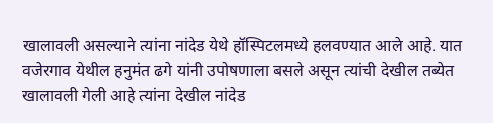खालावली असल्याने त्यांना नांदेड येथे हॉस्पिटलमध्ये हलवण्यात आले आहे. यात वजेरगाव येथील हनुमंत ढगे यांनी उपोषणाला बसले असून त्यांची देखील तब्येत खालावली गेली आहे त्यांना देखील नांदेड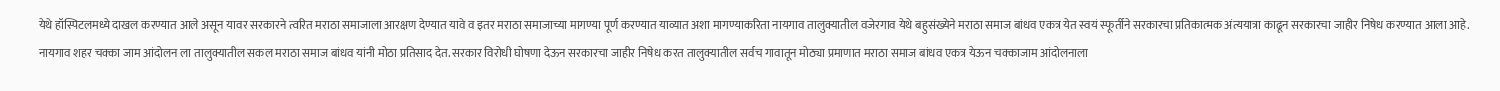येथे हॉस्पिटलमध्ये दाखल करण्यात आले असून यावर सरकारने त्वरित मराठा समाजाला आरक्षण देण्यात यावे व इतर मराठा समाजाच्या मागण्या पूर्ण करण्यात याव्यात अशा मागण्याकरिता नायगाव तालुक्यातील वजेरगाव येथे बहुसंख्येने मराठा समाज बांधव एकत्र येत स्वयं स्फूर्तीने सरकारचा प्रतिकात्मक अंत्ययात्रा काढून सरकारचा जाहीर निषेध करण्यात आला आहे.
नायगाव शहर चक्का जाम आंदोलन ला तालुक्यातील सकल मराठा समाज बांधव यांनी मोठा प्रतिसाद देत. सरकार विरोधी घोषणा देऊन सरकारचा जाहीर निषेध करत तालुक्यातील सर्वच गावातून मोठ्या प्रमाणात मराठा समाज बांधव एकत्र येऊन चक्काजाम आंदोलनाला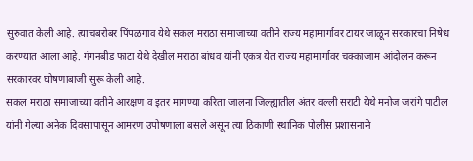सुरुवात केली आहे. त्याचबरोबर पिंपळगाव येथे सकल मराठा समाजाच्या वतीने राज्य महामार्गावर टायर जाळून सरकारचा निषेध करण्यात आला आहे. गंगनबीड फाटा येथे देखील मराठा बांधव यांनी एकत्र येत राज्य महामार्गावर चक्काजाम आंदोलन करून सरकारवर घोषणाबाजी सुरू केली आहे.
सकल मराठा समाजाच्या वतीने आरक्षण व इतर मागण्या करिता जालना जिल्ह्यातील अंतर वल्ली सराटी येथे मनोज जरांगे पाटील यांनी गेल्या अनेक दिवसापासून आमरण उपोषणाला बसले असून त्या ठिकाणी स्थानिक पोलीस प्रशासनाने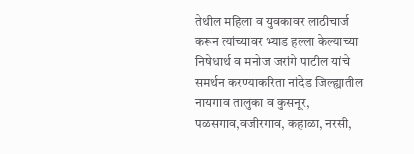तेथील महिला व युवकावर लाठीचार्ज करून त्यांच्यावर भ्याड हल्ला केल्याच्या निषेधार्थ व मनोज जरांगे पाटील यांचे समर्थन करण्याकरिता नांदेड जिल्ह्यातील नायगाव तालुका व कुसनूर, पळसगाव,वजीरगाव, कहाळा, नरसी,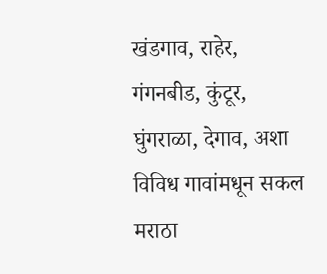खंडगाव, राहेर, गंगनबीड, कुंटूर, घुंगराळा, देगाव, अशा विविध गावांमधून सकल मराठा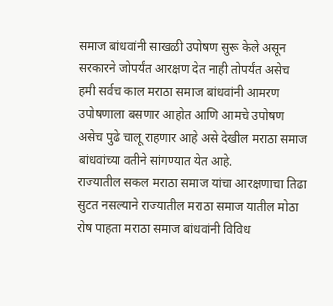समाज बांधवांनी साखळी उपोषण सुरू केले असून सरकारने जोपर्यंत आरक्षण देत नाही तोपर्यंत असेच हमी सर्वच काल मराठा समाज बांधवांनी आमरण उपोषणाला बसणार आहोत आणि आमचे उपोषण असेच पुढे चालू राहणार आहे असे देखील मराठा समाज बांधवांच्या वतीने सांगण्यात येत आहे.
राज्यातील सकल मराठा समाज यांचा आरक्षणाचा तिढा सुटत नसल्याने राज्यातील मराठा समाज यातील मोठा रोष पाहता मराठा समाज बांधवांनी विविध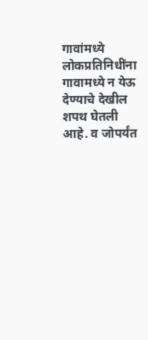गावांमध्ये लोकप्रतिनिधींना गावामध्ये न येऊ देण्याचे देखील शपथ घेतली आहे. व जोपर्यंत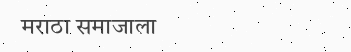मराठा समाजाला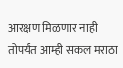आरक्षण मिळणार नाही तोपर्यंत आम्ही सकल मराठा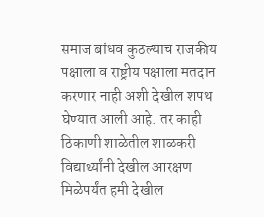समाज बांधव कुठल्याच राजकीय पक्षाला व राष्ट्रीय पक्षाला मतदान करणार नाही अशी देखील शपथ घेण्यात आली आहे. तर काही ठिकाणी शाळेतील शाळकरी विद्यार्थ्यांनी देखील आरक्षण मिळेपर्यंत हमी देखील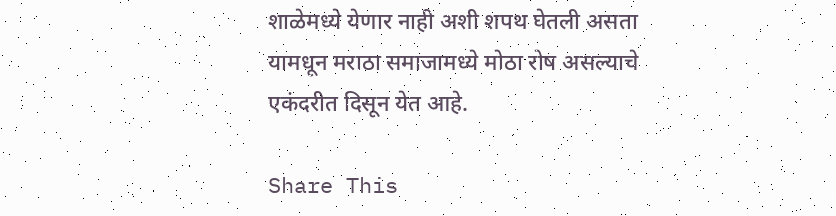शाळेमध्ये येणार नाही अशी शपथ घेतली असता यामधून मराठा समाजामध्ये मोठा रोष असल्याचे एकंदरीत दिसून येत आहे.

Share This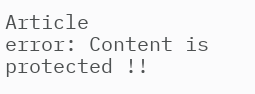Article
error: Content is protected !!